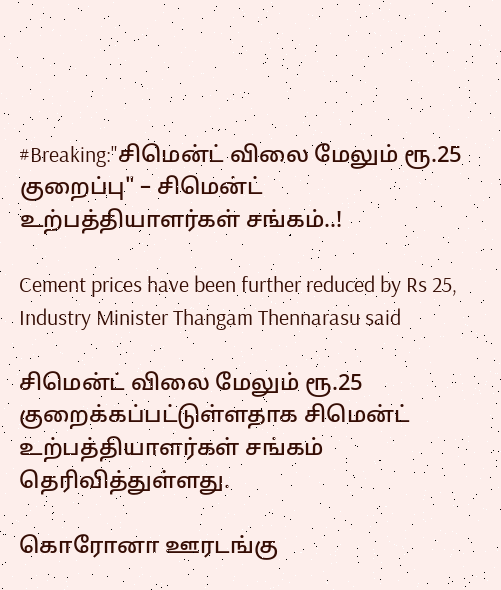#Breaking:"சிமென்ட் விலை மேலும் ரூ.25 குறைப்பு" – சிமென்ட் உற்பத்தியாளர்கள் சங்கம்..!

Cement prices have been further reduced by Rs 25, Industry Minister Thangam Thennarasu said

சிமென்ட் விலை மேலும் ரூ.25 குறைக்கப்பட்டுள்ளதாக சிமென்ட் உற்பத்தியாளர்கள் சங்கம் தெரிவித்துள்ளது.

கொரோனா ஊரடங்கு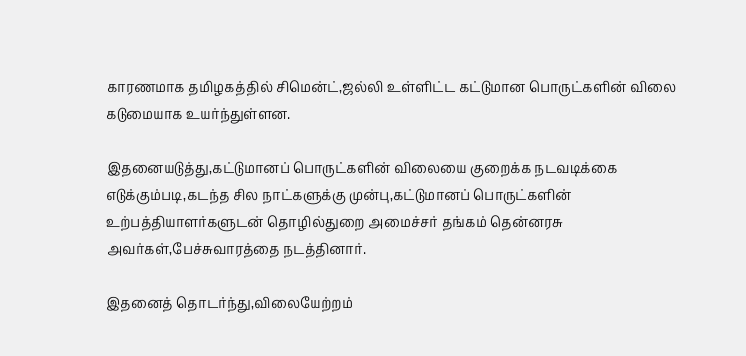காரணமாக தமிழகத்தில் சிமென்ட்,ஜல்லி உள்ளிட்ட கட்டுமான பொருட்களின் விலை கடுமையாக உயர்ந்துள்ளன.

இதனையடுத்து,கட்டுமானப் பொருட்களின் விலையை குறைக்க நடவடிக்கை எடுக்கும்படி,கடந்த சில நாட்களுக்கு முன்பு,கட்டுமானப் பொருட்களின் உற்பத்தியாளர்களுடன் தொழில்துறை அமைச்சர் தங்கம் தென்னரசு அவர்கள்,பேச்சுவாரத்தை நடத்தினார்.

இதனைத் தொடர்ந்து,விலையேற்றம்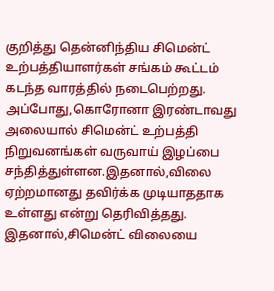குறித்து தென்னிந்திய சிமென்ட் உற்பத்தியாளர்கள் சங்கம் கூட்டம் கடந்த வாரத்தில் நடைபெற்றது. அப்போது,கொரோனா இரண்டாவது அலையால் சிமென்ட் உற்பத்தி நிறுவனங்கள் வருவாய் இழப்பை சந்தித்துள்ளன.இதனால்,விலை ஏற்றமானது தவிர்க்க முடியாததாக உள்ளது என்று தெரிவித்தது. இதனால்,சிமென்ட் விலையை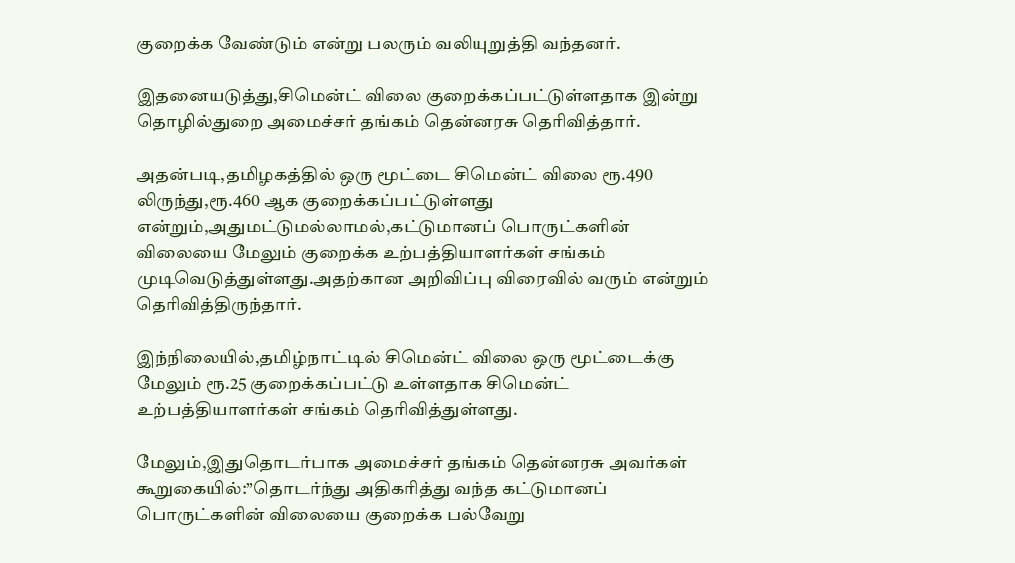குறைக்க வேண்டும் என்று பலரும் வலியுறுத்தி வந்தனர்.

இதனையடுத்து,சிமென்ட் விலை குறைக்கப்பட்டுள்ளதாக இன்று தொழில்துறை அமைச்சர் தங்கம் தென்னரசு தெரிவித்தார்.

அதன்படி,தமிழகத்தில் ஒரு மூட்டை சிமென்ட் விலை ரூ.490 லிருந்து,ரூ.460 ஆக குறைக்கப்பட்டுள்ளது என்றும்,அதுமட்டுமல்லாமல்,கட்டுமானப் பொருட்களின் விலையை மேலும் குறைக்க உற்பத்தியாளர்கள் சங்கம் முடிவெடுத்துள்ளது.அதற்கான அறிவிப்பு விரைவில் வரும் என்றும் தெரிவித்திருந்தார்.

இந்நிலையில்,தமிழ்நாட்டில் சிமென்ட் விலை ஒரு மூட்டைக்கு மேலும் ரூ.25 குறைக்கப்பட்டு உள்ளதாக சிமென்ட் உற்பத்தியாளர்கள் சங்கம் தெரிவித்துள்ளது.

மேலும்,இதுதொடர்பாக அமைச்சர் தங்கம் தென்னரசு அவர்கள் கூறுகையில்:”தொடர்ந்து அதிகரித்து வந்த கட்டுமானப் பொருட்களின் விலையை குறைக்க பல்வேறு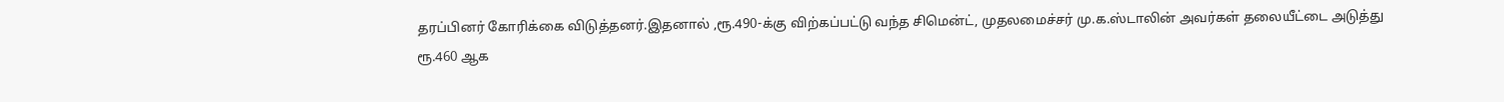தரப்பினர் கோரிக்கை விடுத்தனர்.இதனால் ,ரூ.490-க்கு விற்கப்பட்டு வந்த சிமென்ட், முதலமைச்சர் மு.க.ஸ்டாலின் அவர்கள் தலையீட்டை அடுத்து ரூ.460 ஆக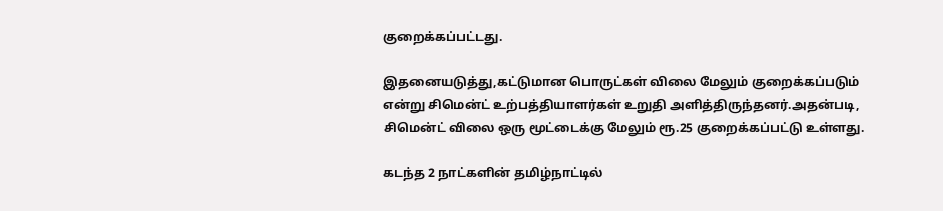குறைக்கப்பட்டது.

இதனையடுத்து,கட்டுமான பொருட்கள் விலை மேலும் குறைக்கப்படும் என்று சிமென்ட் உற்பத்தியாளர்கள் உறுதி அளித்திருந்தனர்.அதன்படி, சிமென்ட் விலை ஒரு மூட்டைக்கு மேலும் ரூ.25 குறைக்கப்பட்டு உள்ளது.

கடந்த 2 நாட்களின் தமிழ்நாட்டில்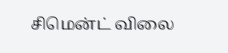சிமென்ட் விலை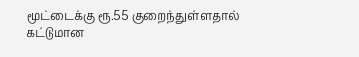மூட்டைக்கு ரூ.55 குறைந்துள்ளதால் கட்டுமான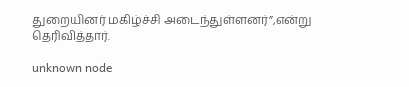துறையினர் மகிழ்ச்சி அடைந்துள்ளனர்”,என்று தெரிவித்தார்.

unknown node